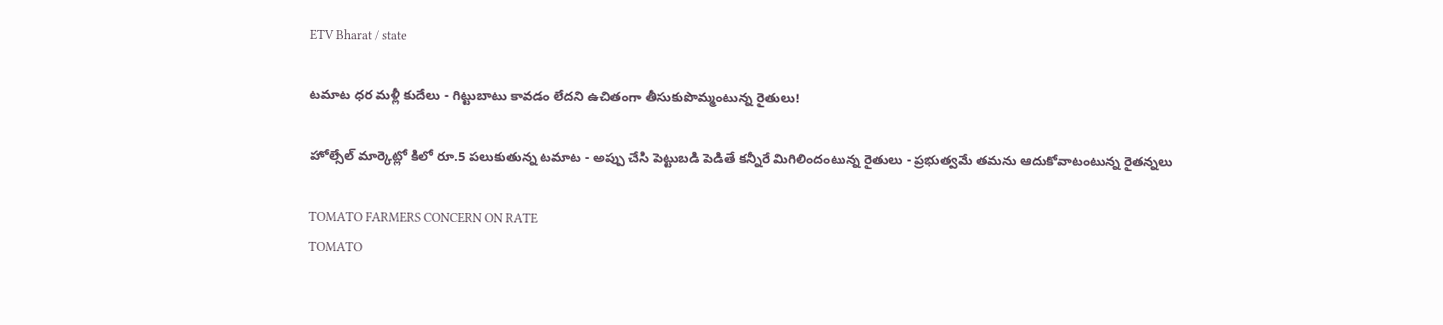ETV Bharat / state

టమాట ధర మళ్లీ కుదేలు - గిట్టుబాటు కావడం లేదని ఉచితంగా తీసుకుపొమ్మంటున్న రైతులు!

హోల్సేల్ మార్కెట్లో కిలో రూ.5 పలుకుతున్న టమాట - అప్పు చేసి పెట్టుబడి పెడితే కన్నీరే మిగిలిందంటున్న రైతులు - ప్రభుత్వమే తమను ఆదుకోవాటంటున్న రైతన్నలు

TOMATO FARMERS CONCERN ON RATE
TOMATO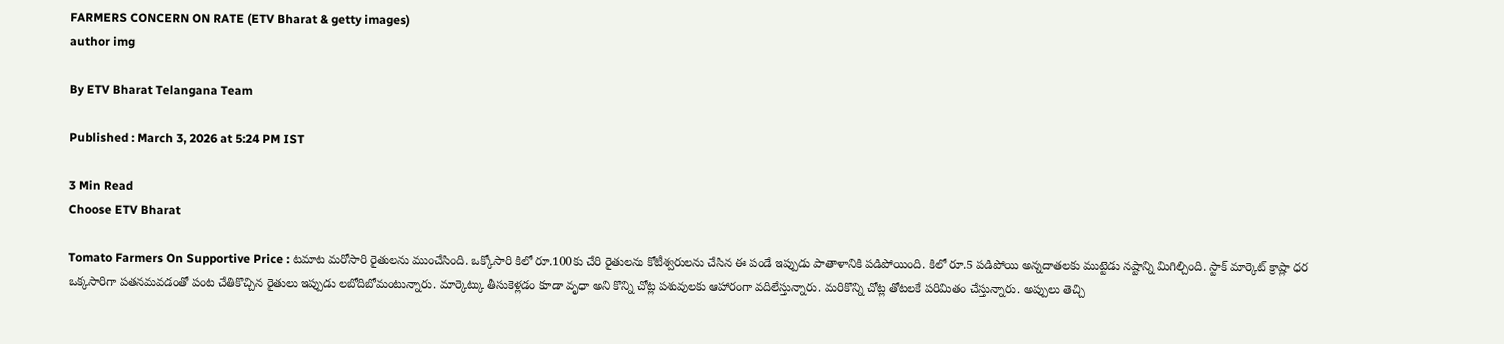FARMERS CONCERN ON RATE (ETV Bharat & getty images)
author img

By ETV Bharat Telangana Team

Published : March 3, 2026 at 5:24 PM IST

3 Min Read
Choose ETV Bharat

Tomato Farmers On Supportive Price : టమాట మరోసారి రైతులను ముంచేసింది. ఒక్కోసారి కిలో రూ.100కు చేరి రైతులను కోటీశ్వరులను చేసిన ఈ పండే ఇప్పుడు పాతాళానికి పడిపోయింది. కిలో రూ.5 పడిపోయి అన్నదాతలకు ముట్టెడు నష్టాన్ని మిగిల్చింది. స్టాక్ మార్కెట్ క్రాష్లా ధర ఒక్కసారిగా పతనమవడంతో పంట చేతికొచ్చిన రైతులు ఇప్పుడు లబోదిబోమంటున్నారు. మార్కెట్కు తీసుకెళ్లడం కూడా వృధా అని కొన్ని చోట్ల పశువులకు ఆహారంగా వదిలేస్తున్నారు. మరికొన్ని చోట్ల తోటలకే పరిమితం చేస్తున్నారు. అప్పులు తెచ్చి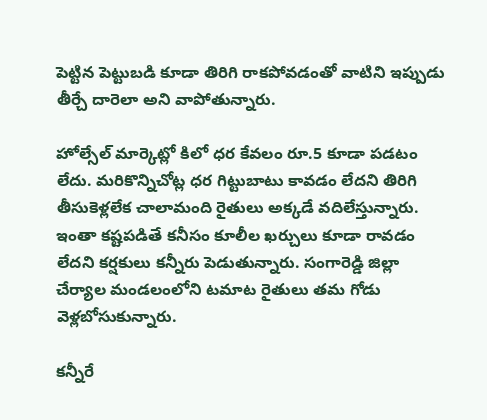పెట్టిన పెట్టుబడి కూడా తిరిగి రాకపోవడంతో వాటిని ఇప్పుడు తీర్చే దారెలా అని వాపోతున్నారు.

హోల్సేల్ మార్కెట్లో కిలో ధర కేవలం రూ.5 కూడా పడటం లేదు. మరికొన్నిచోట్ల ధర గిట్టుబాటు కావడం లేదని తిరిగి తీసుకెళ్లలేక చాలామంది రైతులు అక్కడే వదిలేస్తున్నారు. ఇంతా కష్టపడితే కనీసం కూలీల ఖర్చులు కూడా రావడం లేదని కర్షకులు కన్నీరు పెడుతున్నారు. సంగారెడ్డి జిల్లా చేర్యాల మండలంలోని టమాట రైతులు తమ గోడు వెళ్లబోసుకున్నారు.

కన్నీరే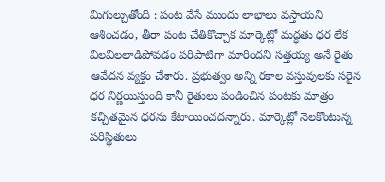మిగుల్చుతోంది : పంట వేసే ముందు లాభాలు వస్తాయని ఆశించడం, తీరా పంట చేతికొచ్చాక మార్కెట్లో మద్ధతు ధర లేక విలవిలలాడిపోవడం పరిపాటిగా మారిందని సత్తయ్య అనే రైతు ఆవేదన వ్యక్తం చేశారు. ప్రభుత్వం అన్ని రకాల వస్తువులకు సరైన ధర నిర్ణయిస్తుంది కానీ రైతులు పండించిన పంటకు మాత్రం కచ్చితమైన ధరను కేటాయించదన్నారు. మార్కెట్లో నెలకొంటున్న పరిస్థితులు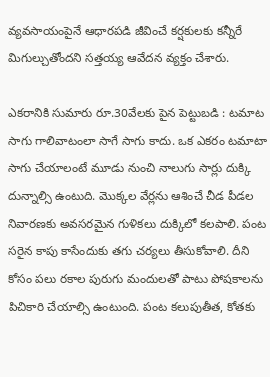వ్యవసాయంపైనే ఆధారపడి జీవించే కర్షకులకు కన్నీరే మిగుల్చుతోందని సత్తయ్య ఆవేదన వ్యక్తం చేశారు.

ఎకరానికి సుమారు రూ.30వేలకు పైన పెట్టుబడి : టమాట సాగు గాలివాటంలా సాగే సాగు కాదు. ఒక ఎకరం టమాటా సాగు చేయాలంటే మూడు నుంచి నాలుగు సార్లు దుక్కి దున్నాల్సి ఉంటుది. మొక్కల వేర్లను ఆశించే చీడ పీడల నివారణకు అవసరమైన గుళికలు దుక్కిలో కలపాలి. పంట సరైన కాపు కాసేందుకు తగు చర్యలు తీసుకోవాలి. దీని కోసం పలు రకాల పురుగు మందులతో పాటు పోషకాలను పిచికారి చేయాల్సి ఉంటుంది. పంట కలుపుతీత, కోతకు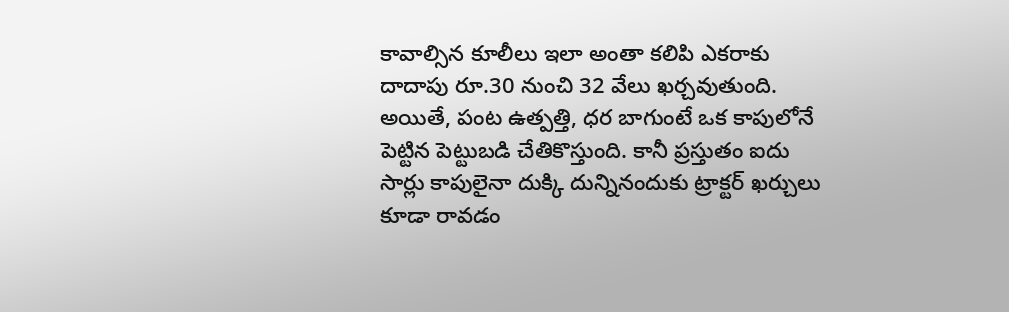కావాల్సిన కూలీలు ఇలా అంతా కలిపి ఎకరాకు దాదాపు రూ.30 నుంచి 32 వేలు ఖర్చవుతుంది. అయితే, పంట ఉత్పత్తి, ధర బాగుంటే ఒక కాపులోనే పెట్టిన పెట్టుబడి చేతికొస్తుంది. కానీ ప్రస్తుతం ఐదు సార్లు కాపులైనా దుక్కి దున్నినందుకు ట్రాక్టర్ ఖర్చులు కూడా రావడం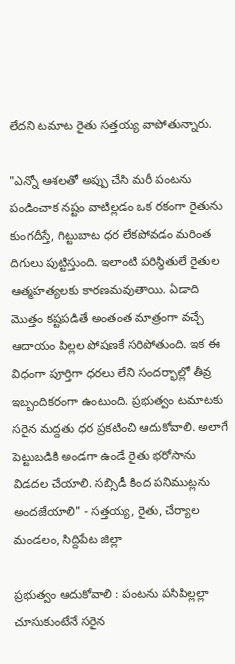లేదని టమాట రైతు సత్తయ్య వాపోతున్నారు.

"ఎన్నో ఆశలతో అప్పు చేసి మరీ పంటను పండించాక నష్టం వాటిల్లడం ఒక రకంగా రైతును కుంగదీస్తే, గిట్టుబాట ధర లేకపోవడం మరింత దిగులు పుట్టిస్తుంది. ఇలాంటి పరిస్థితులే రైతుల ఆత్మహత్యలకు కారణమవుతాయి. ఏడాది మొత్తం కష్టపడితే అంతంత మాత్రంగా వచ్చే ఆదాయం పిల్లల పోషణకే సరిపోతుంది. ఇక ఈ విధంగా పూర్తిగా ధరలు లేని సందర్భాల్లో తీవ్ర ఇబ్బందికరంగా ఉంటుంది. ప్రభుత్వం టమాటకు సరైన మద్దతు ధర ప్రకటించి ఆదుకోవాలి. అలాగే పెట్టుబడికి అండగా ఉండే రైతు భరోసాను విడదల చేయాలి. సబ్సిడీ కింద పనిముట్లను అందజేయాలి" - సత్తయ్య, రైతు, చేర్యాల మండలం, సిద్దిపేట జిల్లా

ప్రభుత్వం ఆదుకోవాలి : పంటను పసిపిల్లల్లా చూసుకుంటేనే సరైన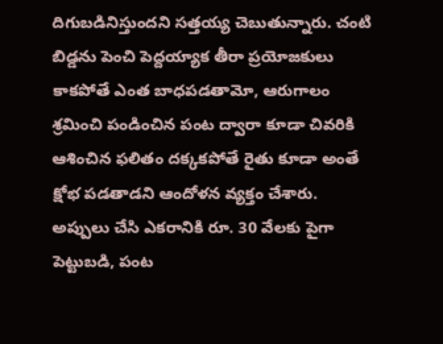దిగుబడినిస్తుందని సత్తయ్య చెబుతున్నారు. చంటి బిడ్డను పెంచి పెద్దయ్యాక తీరా ప్రయోజకులు కాకపోతే ఎంత బాధపడతామో, ఆరుగాలం శ్రమించి పండించిన పంట ద్వారా కూడా చివరికి ఆశించిన ఫలితం దక్కకపోతే రైతు కూడా అంతే క్షోభ పడతాడని ఆందోళన వ్యక్తం చేశారు. అప్పులు చేసి ఎకరానికి రూ. 30 వేలకు పైగా పెట్టుబడి, పంట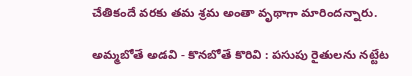చేతికందే వరకు తమ శ్రమ అంతా వృథాగా మారిందన్నారు.

అమ్మబోతే అడవి - కొనబోతే కొరివి : పసుపు రైతులను నట్టేట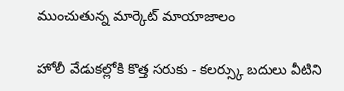ముంచుతున్న మార్కెట్ మాయాజాలం

హోలీ వేడుకల్లోకి కొత్త సరుకు - కలర్స్కు బదులు వీటిని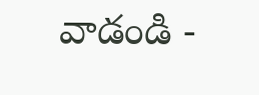వాడండి -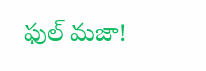ఫుల్ మజా!